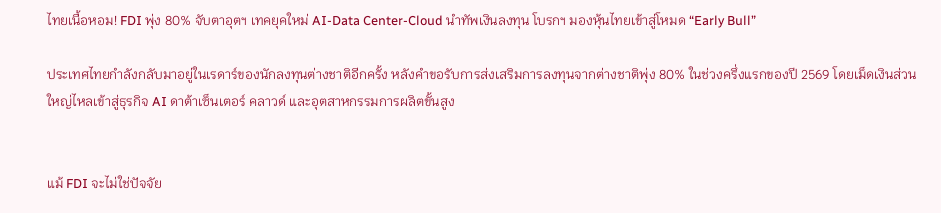ไทยเนื้อหอม! FDI พุ่ง 80% จับตาอุตฯ เทคยุคใหม่ AI-Data Center-Cloud นำทัพเงินลงทุน โบรกฯ มองหุ้นไทยเข้าสู่โหมด “Early Bull”

ประเทศไทยกำลังกลับมาอยู่ในเรดาร์ของนักลงทุนต่างชาติอีกครั้ง หลังคำขอรับการส่งเสริมการลงทุนจากต่างชาติพุ่ง 80% ในช่วงครึ่งแรกของปี 2569 โดยเม็ดเงินส่วนใหญ่ไหลเข้าสู่ธุรกิจ AI ดาต้าเซ็นเตอร์ คลาวด์ และอุตสาหกรรมการผลิตขั้นสูง


แม้ FDI จะไม่ใช่ปัจจัย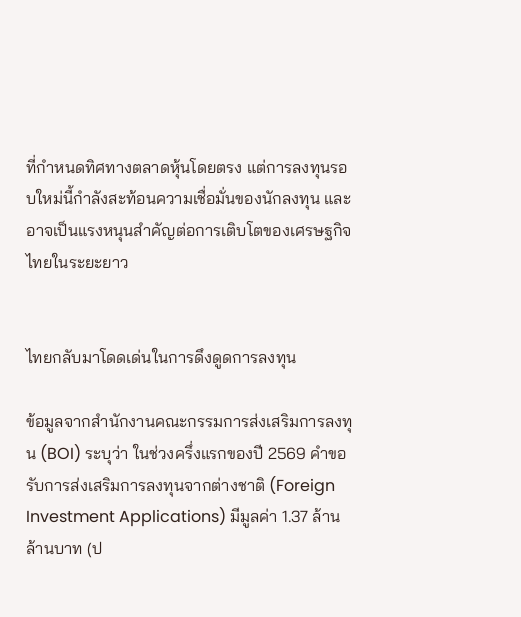ที่กำหนดทิศทางตลาดหุ้นโดยตรง แต่การลงทุนรอบใหม่นี้กำลังสะท้อนความเชื่อมั่นของนักลงทุน และอาจเป็นแรงหนุนสำคัญต่อการเติบโตของเศรษฐกิจไทยในระยะยาว


ไทยกลับมาโดดเด่นในการดึงดูดการลงทุน

ข้อมูลจากสำนักงานคณะกรรมการส่งเสริมการลงทุน (BOI) ระบุว่า ในช่วงครึ่งแรกของปี 2569 คำขอรับการส่งเสริมการลงทุนจากต่างชาติ (Foreign Investment Applications) มีมูลค่า 1.37 ล้านล้านบาท (ป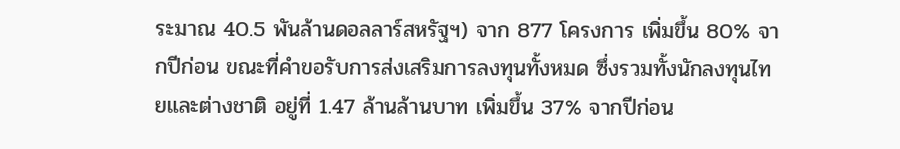ระมาณ 40.5 พันล้านดอลลาร์สหรัฐฯ) จาก 877 โครงการ เพิ่มขึ้น 80% จากปีก่อน ขณะที่คำขอรับการส่งเสริมการลงทุนทั้งหมด ซึ่งรวมทั้งนักลงทุนไทยและต่างชาติ อยู่ที่ 1.47 ล้านล้านบาท เพิ่มขึ้น 37% จากปีก่อน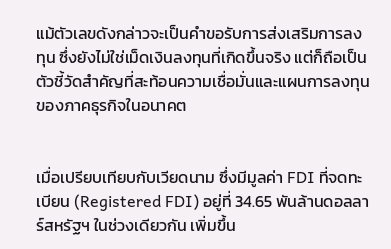แม้ตัวเลขดังกล่าวจะเป็นคำขอรับการส่งเสริมการลงทุน ซึ่งยังไม่ใช่เม็ดเงินลงทุนที่เกิดขึ้นจริง แต่ก็ถือเป็นตัวชี้วัดสำคัญที่สะท้อนความเชื่อมั่นและแผนการลงทุนของภาคธุรกิจในอนาคต


เมื่อเปรียบเทียบกับเวียดนาม ซึ่งมีมูลค่า FDI ที่จดทะเบียน (Registered FDI) อยู่ที่ 34.65 พันล้านดอลลาร์สหรัฐฯ ในช่วงเดียวกัน เพิ่มขึ้น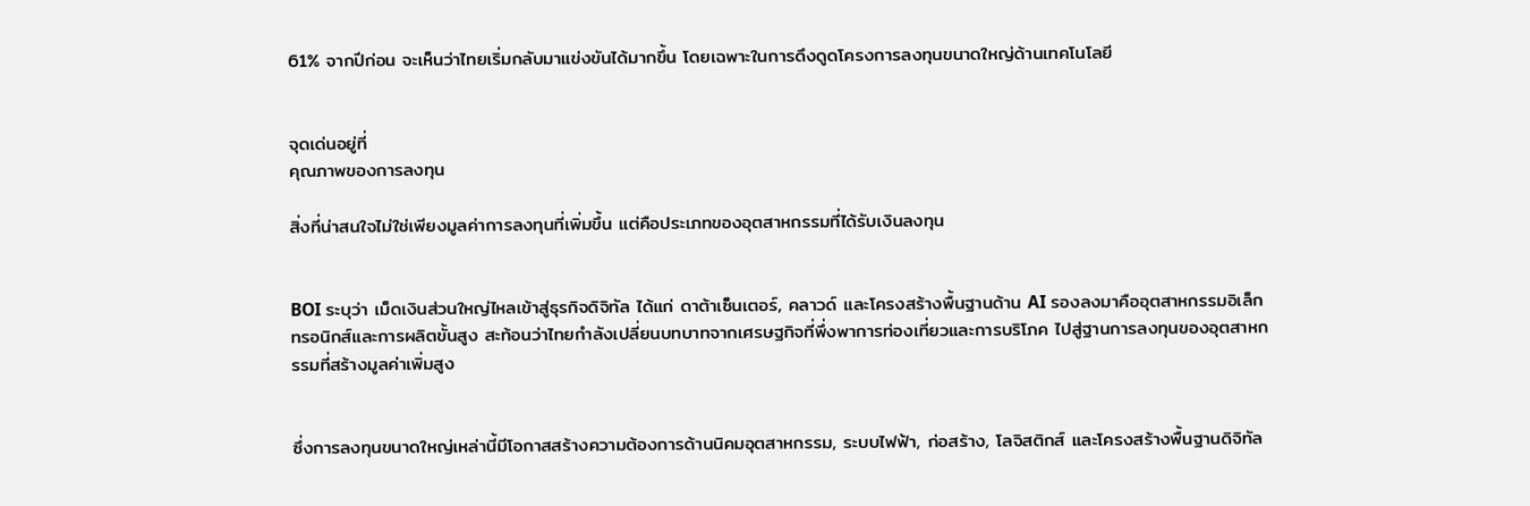61% จากปีก่อน จะเห็นว่าไทยเริ่มกลับมาแข่งขันได้มากขึ้น โดยเฉพาะในการดึงดูดโครงการลงทุนขนาดใหญ่ด้านเทคโนโลยี


จุดเด่นอยู่ที่
คุณภาพของการลงทุน

สิ่งที่น่าสนใจไม่ใช่เพียงมูลค่าการลงทุนที่เพิ่มขึ้น แต่คือประเภทของอุตสาหกรรมที่ได้รับเงินลงทุน


BOI ระบุว่า เม็ดเงินส่วนใหญ่ไหลเข้าสู่ธุรกิจดิจิทัล ได้แก่ ดาต้าเซ็นเตอร์, คลาวด์ และโครงสร้างพื้นฐานด้าน AI รองลงมาคืออุตสาหกรรมอิเล็กทรอนิกส์และการผลิตขั้นสูง สะท้อนว่าไทยกำลังเปลี่ยนบทบาทจากเศรษฐกิจที่พึ่งพาการท่องเที่ยวและการบริโภค ไปสู่ฐานการลงทุนของอุตสาหกรรมที่สร้างมูลค่าเพิ่มสูง


ซึ่งการลงทุนขนาดใหญ่เหล่านี้มีโอกาสสร้างความต้องการด้านนิคมอุตสาหกรรม, ระบบไฟฟ้า, ก่อสร้าง, โลจิสติกส์ และโครงสร้างพื้นฐานดิจิทัล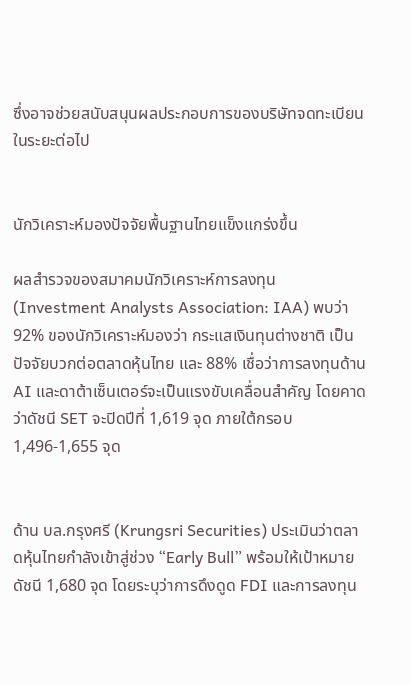ซึ่งอาจช่วยสนับสนุนผลประกอบการของบริษัทจดทะเบียนในระยะต่อไป


นักวิเคราะห์มองปัจจัยพื้นฐานไทยแข็งแกร่งขึ้น

ผลสำรวจของสมาคมนักวิเคราะห์การลงทุน (Investment Analysts Association: IAA) พบว่า 92% ของนักวิเคราะห์มองว่า กระแสเงินทุนต่างชาติ เป็นปัจจัยบวกต่อตลาดหุ้นไทย และ 88% เชื่อว่าการลงทุนด้าน AI และดาต้าเซ็นเตอร์จะเป็นแรงขับเคลื่อนสำคัญ โดยคาดว่าดัชนี SET จะปิดปีที่ 1,619 จุด ภายใต้กรอบ 1,496-1,655 จุด


ด้าน บล.กรุงศรี (Krungsri Securities) ประเมินว่าตลาดหุ้นไทยกำลังเข้าสู่ช่วง “Early Bull” พร้อมให้เป้าหมายดัชนี 1,680 จุด โดยระบุว่าการดึงดูด FDI และการลงทุน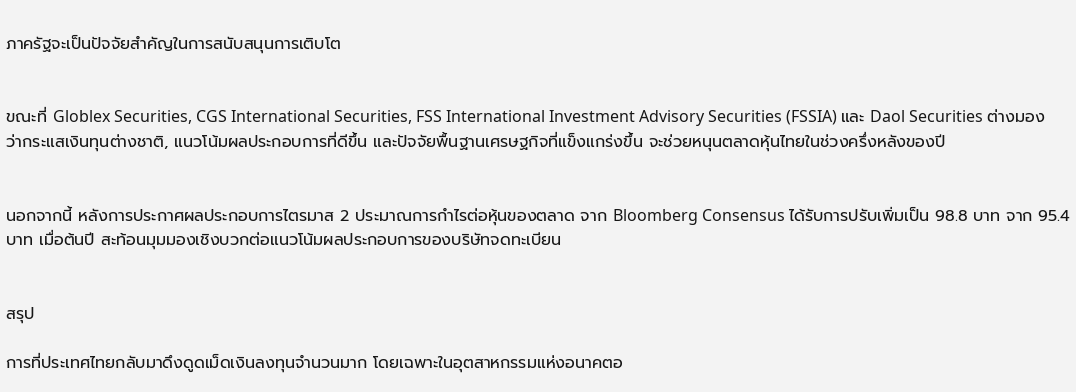ภาครัฐจะเป็นปัจจัยสำคัญในการสนับสนุนการเติบโต


ขณะที่ Globlex Securities, CGS International Securities, FSS International Investment Advisory Securities (FSSIA) และ Daol Securities ต่างมองว่ากระแสเงินทุนต่างชาติ, แนวโน้มผลประกอบการที่ดีขึ้น และปัจจัยพื้นฐานเศรษฐกิจที่แข็งแกร่งขึ้น จะช่วยหนุนตลาดหุ้นไทยในช่วงครึ่งหลังของปี


นอกจากนี้ หลังการประกาศผลประกอบการไตรมาส 2 ประมาณการกำไรต่อหุ้นของตลาด จาก Bloomberg Consensus ได้รับการปรับเพิ่มเป็น 98.8 บาท จาก 95.4 บาท เมื่อต้นปี สะท้อนมุมมองเชิงบวกต่อแนวโน้มผลประกอบการของบริษัทจดทะเบียน


สรุป

การที่ประเทศไทยกลับมาดึงดูดเม็ดเงินลงทุนจำนวนมาก โดยเฉพาะในอุตสาหกรรมแห่งอนาคตอ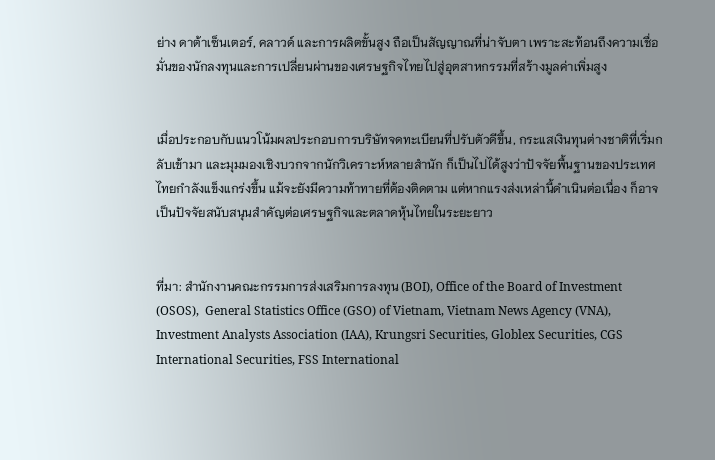ย่าง ดาต้าเซ็นเตอร์, คลาวด์ และการผลิตขั้นสูง ถือเป็นสัญญาณที่น่าจับตา เพราะสะท้อนถึงความเชื่อมั่นของนักลงทุนและการเปลี่ยนผ่านของเศรษฐกิจไทยไปสู่อุตสาหกรรมที่สร้างมูลค่าเพิ่มสูง


เมื่อประกอบกับแนวโน้มผลประกอบการบริษัทจดทะเบียนที่ปรับตัวดีขึ้น, กระแสเงินทุนต่างชาติที่เริ่มกลับเข้ามา และมุมมองเชิงบวกจากนักวิเคราะห์หลายสำนัก ก็เป็นไปได้สูงว่าปัจจัยพื้นฐานของประเทศไทยกำลังแข็งแกร่งขึ้น แม้จะยังมีความท้าทายที่ต้องติดตาม แต่หากแรงส่งเหล่านี้ดำเนินต่อเนื่อง ก็อาจเป็นปัจจัยสนับสนุนสำคัญต่อเศรษฐกิจและตลาดหุ้นไทยในระยะยาว


ที่มา: สำนักงานคณะกรรมการส่งเสริมการลงทุน (BOI), Office of the Board of Investment (OSOS),  General Statistics Office (GSO) of Vietnam, Vietnam News Agency (VNA), Investment Analysts Association (IAA), Krungsri Securities, Globlex Securities, CGS International Securities, FSS International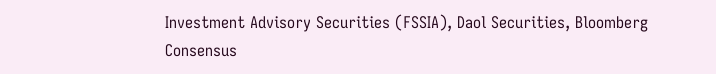Investment Advisory Securities (FSSIA), Daol Securities, Bloomberg Consensus